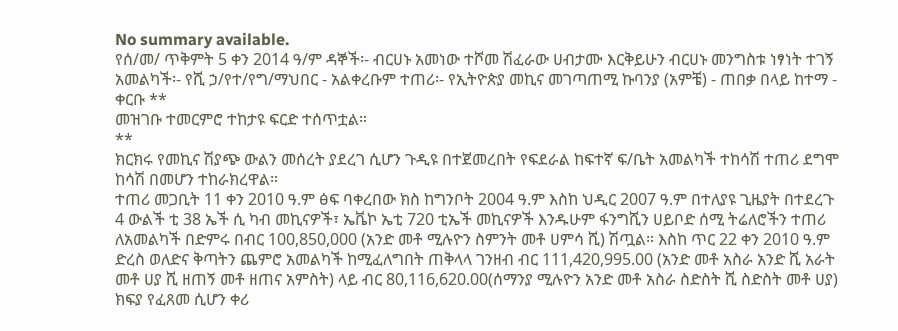No summary available.
የሰ/መ/ ጥቅምት 5 ቀን 2014 ዓ/ም ዳኞች፡- ብርሀኑ አመነው ተሾመ ሽፈራው ሀብታሙ እርቅይሁን ብርሀኑ መንግስቱ ነፃነት ተገኝ አመልካች፡- የሺ ኃ/የተ/የግ/ማህበር - አልቀረቡም ተጠሪ፡- የኢትዮጵያ መኪና መገጣጠሚ ኩባንያ (አምቼ) - ጠበቃ በላይ ከተማ - ቀርቡ **
መዝገቡ ተመርምሮ ተከታዩ ፍርድ ተሰጥቷል።
**
ክርክሩ የመኪና ሽያጭ ውልን መሰረት ያደረገ ሲሆን ጉዲዩ በተጀመረበት የፍደራል ከፍተኛ ፍ/ቤት አመልካች ተከሳሽ ተጠሪ ደግሞ ከሳሽ በመሆን ተከራክረዋል።
ተጠሪ መጋቢት 11 ቀን 2010 ዓ.ም ፅፍ ባቀረበው ክስ ከግንቦት 2004 ዓ.ም እስከ ህዲር 2007 ዓ.ም በተለያዩ ጊዜያት በተደረጉ 4 ውልች ቲ 38 ኤች ሲ ካብ መኪናዎች፣ ኤቬኮ ኤቲ 720 ቲኤች መኪናዎች እንዱሁም ፋንግሺን ሀይቦድ ሰሚ ትሬለሮችን ተጠሪ ለአመልካች በድምሩ በብር 100,850,000 (አንድ መቶ ሚሉዮን ስምንት መቶ ሀምሳ ሺ) ሽጧል። እስከ ጥር 22 ቀን 2010 ዓ.ም ድረስ ወለድና ቅጣትን ጨምሮ አመልካች ከሚፈለግበት ጠቅላላ ገንዘብ ብር 111,420,995.00 (አንድ መቶ አስራ አንድ ሺ አራት መቶ ሀያ ሺ ዘጠኝ መቶ ዘጠና አምስት) ላይ ብር 80,116,620.00(ሰማንያ ሚሉዮን አንድ መቶ አስራ ስድስት ሺ ስድስት መቶ ሀያ) ክፍያ የፈጸመ ሲሆን ቀሪ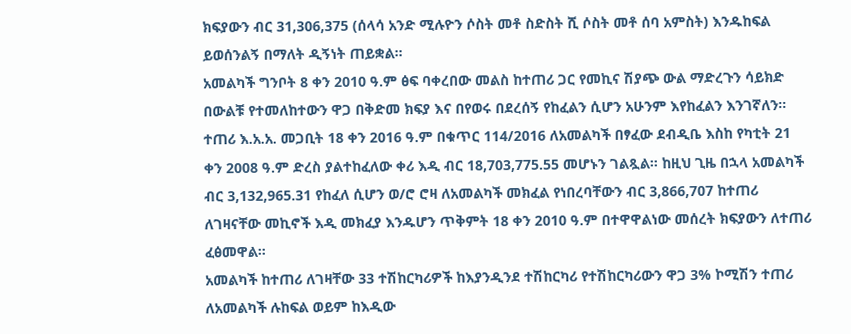ክፍያውን ብር 31,306,375 (ሰላሳ አንድ ሚሉዮን ሶስት መቶ ስድስት ሺ ሶስት መቶ ሰባ አምስት) እንዱከፍል ይወሰንልኝ በማለት ዲኝነት ጠይቋል።
አመልካች ግንቦት 8 ቀን 2010 ዓ.ም ፅፍ ባቀረበው መልስ ከተጠሪ ጋር የመኪና ሽያጭ ውል ማድረጉን ሳይክድ በውልቹ የተመለከተውን ዋጋ በቅድመ ክፍያ እና በየወሩ በደረሰኝ የከፈልን ሲሆን አሁንም እየከፈልን እንገኛለን። ተጠሪ እ.አ.አ. መጋቢት 18 ቀን 2016 ዓ.ም በቁጥር 114/2016 ለአመልካች በፃፈው ደብዲቤ እስከ የካቲት 21 ቀን 2008 ዓ.ም ድረስ ያልተከፈለው ቀሪ እዲ ብር 18,703,775.55 መሆኑን ገልጿል። ከዚህ ጊዜ በኋላ አመልካች ብር 3,132,965.31 የከፈለ ሲሆን ወ/ሮ ሮዛ ለአመልካች መክፈል የነበረባቸውን ብር 3,866,707 ከተጠሪ ለገዛናቸው መኪኖች እዲ መክፈያ እንዱሆን ጥቅምት 18 ቀን 2010 ዓ.ም በተዋዋልነው መሰረት ክፍያውን ለተጠሪ ፈፅመዋል።
አመልካች ከተጠሪ ለገዛቸው 33 ተሽከርካሪዎች ከእያንዲንደ ተሽከርካሪ የተሽከርካሪውን ዋጋ 3% ኮሚሽን ተጠሪ ለአመልካች ሉከፍል ወይም ከእዲው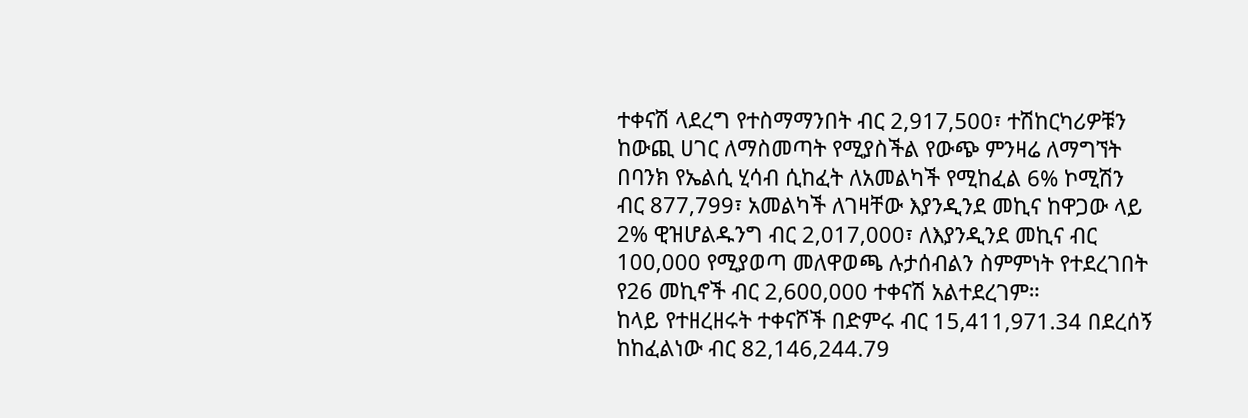ተቀናሽ ላደረግ የተስማማንበት ብር 2,917,500፣ ተሽከርካሪዎቹን ከውጪ ሀገር ለማስመጣት የሚያስችል የውጭ ምንዛሬ ለማግኘት በባንክ የኤልሲ ሂሳብ ሲከፈት ለአመልካች የሚከፈል 6% ኮሚሽን ብር 877,799፣ አመልካች ለገዛቸው እያንዲንደ መኪና ከዋጋው ላይ 2% ዊዝሆልዱንግ ብር 2,017,000፣ ለእያንዲንደ መኪና ብር 100,000 የሚያወጣ መለዋወጫ ሉታሰብልን ስምምነት የተደረገበት የ26 መኪኖች ብር 2,600,000 ተቀናሽ አልተደረገም።
ከላይ የተዘረዘሩት ተቀናሾች በድምሩ ብር 15,411,971.34 በደረሰኝ ከከፈልነው ብር 82,146,244.79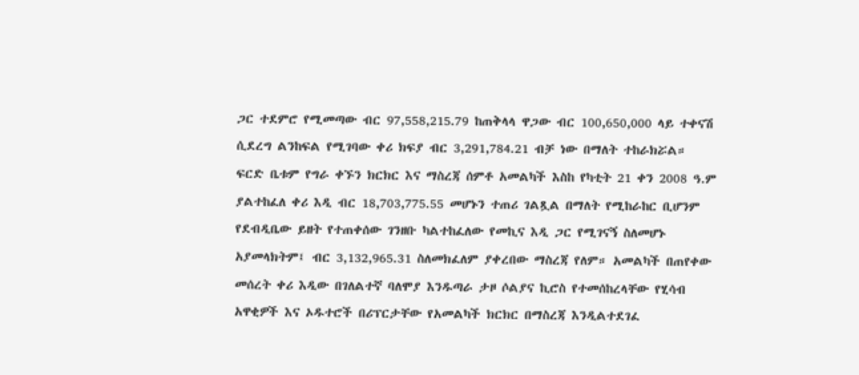ጋር ተደምሮ የሚመጣው ብር 97,558,215.79 ከጠቅላላ ዋጋው ብር 100,650,000 ላይ ተቀናሽ ሲደረግ ልንከፍል የሚገባው ቀሪ ክፍያ ብር 3,291,784.21 ብቻ ነው በማለት ተከራክሯል።
ፍርድ ቤቱም የግራ ቀኙን ክርክር እና ማስረጃ ሰምቶ አመልካች እስከ የካቲት 21 ቀን 2008 ዓ.ም ያልተከፈለ ቀሪ እዲ ብር 18,703,775.55 መሆኑን ተጠሪ ገልጿል በማለት የሚከራከር ቢሆንም የደብዲቤው ይዘት የተጠቀሰው ገንዘቡ ካልተከፈለው የመኪና እዲ ጋር የሚገናኝ ስለመሆኑ አያመላክትም፤ ብር 3,132,965.31 ስለመክፈለም ያቀረበው ማስረጃ የለም። አመልካች በጠየቀው መሰረት ቀሪ እዲው በገለልተኛ ባለሞያ እንዱጣራ ታዞ ሶልያና ኪሮስ የተመሰከረላቸው የሂሳብ አዋቂዎች እና ኦዱተሮች በሪፕርታቸው የአመልካች ክርክር በማስረጃ እንዲልተደገፈ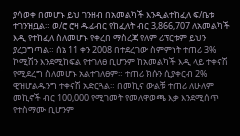ያሳወቀ በመሆኑ ይህ ገንዘብ በአመልካች እንዲልተከፈለ ፍ/ቤቱ ተገንዝቧል። ወ/ሮ ሮዛ ዱፊብር የከፈለት ብር 3,866,707 ለአመልካች እዲ የተከፈለ ስለመሆኑ የቀረበ ማስረጃ የለም ሪፕርቱም ይህን ያረጋግጣል። ሰኔ 11 ቀን 2008 በተደረገው ስምምነት ተጠሪ 3% ኮሚሽን እንደሚከፍል የተገለፀ ቢሆንም ከአመልካች እዲ ላይ ተቀናሽ የሚደረግ ስለመሆኑ አልተገለፀም። ተጠሪ ክሱን ሲያቀርብ 2% ዊዝሆልዱንግ ተቀናሽ አድርጓል። በመኪና ውልቹ ተጠሪ ለሁለም መኪኖች ብር 100,000 የሚገመት የመለዋወጫ እቃ እንደሚሰጥ የተስማሙ ቢሆንም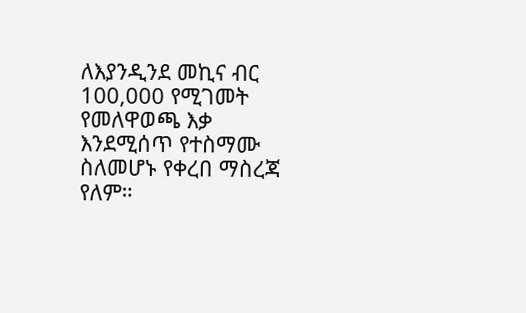ለእያንዲንደ መኪና ብር 100,000 የሚገመት የመለዋወጫ እቃ እንደሚሰጥ የተስማሙ ስለመሆኑ የቀረበ ማስረጃ የለም።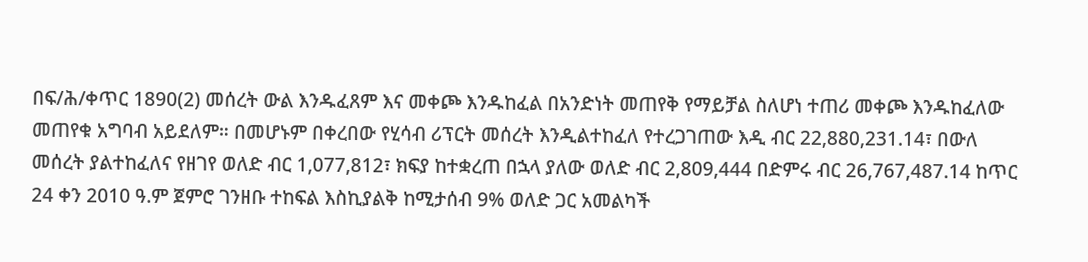በፍ/ሕ/ቀጥር 1890(2) መሰረት ውል እንዱፈጸም እና መቀጮ እንዱከፈል በአንድነት መጠየቅ የማይቻል ስለሆነ ተጠሪ መቀጮ እንዱከፈለው መጠየቁ አግባብ አይደለም። በመሆኑም በቀረበው የሂሳብ ሪፕርት መሰረት እንዲልተከፈለ የተረጋገጠው እዲ ብር 22,880,231.14፣ በውለ መሰረት ያልተከፈለና የዘገየ ወለድ ብር 1,077,812፣ ክፍያ ከተቋረጠ በኋላ ያለው ወለድ ብር 2,809,444 በድምሩ ብር 26,767,487.14 ከጥር 24 ቀን 2010 ዓ.ም ጀምሮ ገንዘቡ ተከፍል እስኪያልቅ ከሚታሰብ 9% ወለድ ጋር አመልካች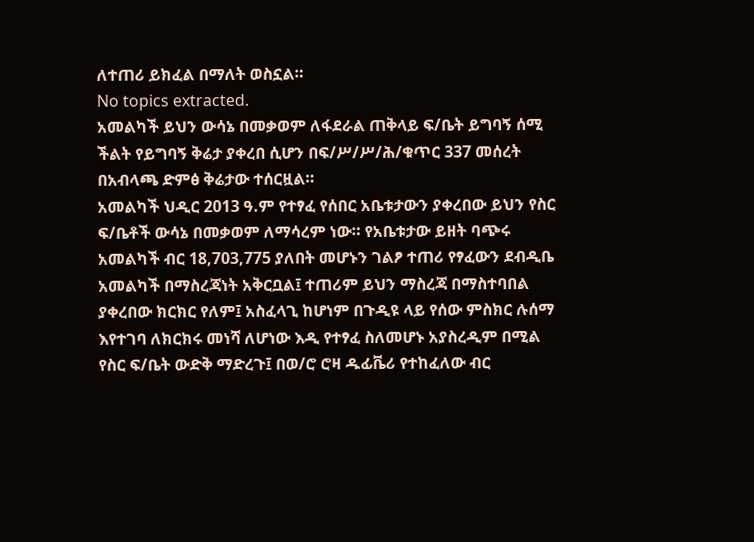ለተጠሪ ይክፈል በማለት ወስኗል።
No topics extracted.
አመልካች ይህን ውሳኔ በመቃወም ለፋደራል ጠቅላይ ፍ/ቤት ይግባኝ ሰሚ ችልት የይግባኝ ቅሬታ ያቀረበ ሲሆን በፍ/ሥ/ሥ/ሕ/ቁጥር 337 መሰረት በአብላጫ ድምፅ ቅሬታው ተሰርዟል።
አመልካች ህዲር 2013 ዓ.ም የተፃፈ የሰበር አቤቱታውን ያቀረበው ይህን የስር ፍ/ቤቶች ውሳኔ በመቃወም ለማሳረም ነው። የአቤቱታው ይዘት ባጭሩ አመልካች ብር 18,703,775 ያለበት መሆኑን ገልፆ ተጠሪ የፃፈውን ደብዲቤ አመልካች በማስረጃነት አቅርቧል፤ ተጠሪም ይህን ማስረጃ በማስተባበል ያቀረበው ክርክር የለም፤ አስፈላጊ ከሆነም በጉዲዩ ላይ የሰው ምስክር ሉሰማ እየተገባ ለክርክሩ መነሻ ለሆነው እዲ የተፃፈ ስለመሆኑ አያስረዲም በሚል የስር ፍ/ቤት ውድቅ ማድረጉ፤ በወ/ሮ ሮዛ ዱፊቬሪ የተከፈለው ብር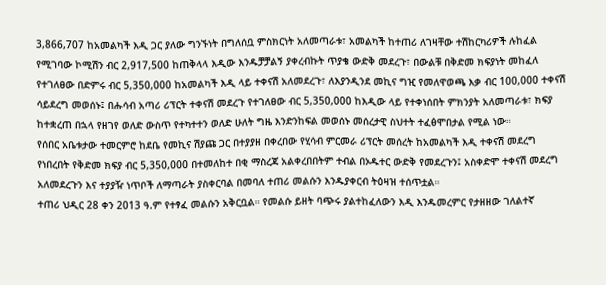3,866,707 ከአመልካች እዲ ጋር ያለው ግንኙነት በግለሰቧ ምስክርነት አለመጣራቱ፣ አመልካች ከተጠሪ ለገዛቸው ተሽከርካሪዎች ሉከፈል የሚገባው ኮሚሽን ብር 2,917,500 ከጠቅላላ እዲው እንዱቻቻልኝ ያቀረብኩት ጥያቄ ውድቅ መደረጉ፣ በውልቹ በቅድመ ክፍያነት መከፈለ የተገለፀው በድምሩ ብር 5,350,000 ከአመልካች እዲ ላይ ተቀናሽ አለመደረጉ፣ ለእያንዲንደ መኪና ግዢ የመለዋወጫ እቃ ብር 100,000 ተቀናሽ ሳይደረግ መወሰኑ፤ በሑሳብ አጣሪ ሪፕርት ተቀናሽ መደረጉ የተገለፀው ብር 5,350,000 ከእዲው ላይ የተቀነሰበት ምክንያት አለመጣራቱ፣ ክፍያ ከተቋረጠ በኋላ የዘገየ ወለድ ውስጥ የተካተተን ወለድ ሁለት ግዜ እንድንከፍል መወሰኑ መሰረታዊ ስህተት ተፈፅሞበታል የሚል ነው።
የሰበር አቤቱታው ተመርምሮ ከደቤ የመኪና ሽያጩ ጋር በተያያዘ በቀረበው የሂሳብ ምርመራ ሪፕርት መሰረት ከአመልካች እዲ ተቀናሽ መደረግ የነበረበት የቅድመ ክፍያ ብር 5,350,000 በተመለከተ በቂ ማስረጃ አልቀረበበትም ተብል በኦዱተር ውድቅ የመደረጉን፤ አስቀድሞ ተቀናሽ መደረግ አለመደረጉን እና ተያያዥ ነጥቦች ለማጣራት ያስቀርባል በመባለ ተጠሪ መልሱን እንዱያቀርብ ትዕዛዝ ተሰጥቷል።
ተጠሪ ህዲር 28 ቀን 2013 ዓ.ም የተፃፈ መልሱን አቅርቧል። የመልሱ ይዘት ባጭሩ ያልተከፈለውን እዲ እንዱመረምር የታዘዘው ገለልተኛ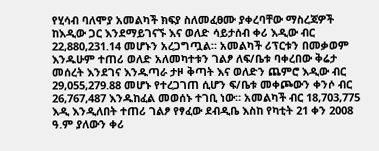የሂሳብ ባለሞያ አመልካች ክፍያ ስለመፈፀሙ ያቀረባቸው ማስረጃዎች ከእዲው ጋር እንደማይገናኙ እና ወለድ ሳይታሰብ ቀሪ እዲው ብር 22,880,231.14 መሆኑን አረጋግጧል። አመልካች ሪፕርቱን በመቃወም እንዱሁም ተጠሪ ወለድ አለመካተቱን ገልፆ ለፍ/ቤቱ ባቀረበው ቅሬታ መሰረት እንደገና እንዱጣራ ታዞ ቅጣት እና ወለድን ጨምሮ እዲው ብር 29,055,279.88 መሆኑ የተረጋገጠ ሲሆን ፍ/ቤቱ መቀጮውን ቀንሶ ብር 26,767,487 እንዱከፈል መወሰኑ ተገቢ ነው። አመልካች ብር 18,703,775 እዲ እንዲለበት ተጠሪ ገልፆ የፃፈው ደብዲቤ እስከ የካቲት 21 ቀን 2008 ዓ.ም ያለውን ቀሪ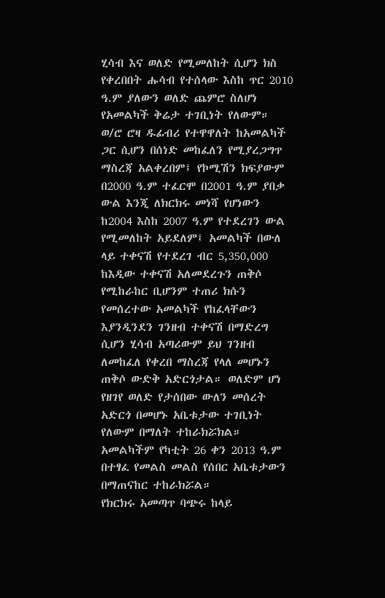ሂሳብ እና ወለድ የሚመለከት ሲሆን ክስ የቀረበበት ሑሳብ የተሰላው እስከ ጥር 2010 ዓ.ም ያለውን ወለድ ጨምሮ ስለሆነ የአመልካች ቅሬታ ተገቢነት የለውም።
ወ/ሮ ሮዛ ዱፊብሪ የተዋዋለት ከአመልካች ጋር ሲሆን በሰነድ መከፈለን የሚያረጋግጥ ማስረጃ አልቀረበም፤ የኮሚሽን ክፍያውም በ2000 ዓ.ም ተፈርሞ በ2001 ዓ.ም ያበቃ ውል እንጂ ለክርክሩ መነሻ የሆነውን ከ2004 እስከ 2007 ዓ.ም የተደረገን ውል የሚመለከት አይደለም፤ አመልካች በውለ ላይ ተቀናሽ የተደረገ ብር 5,350,000 ከእዲው ተቀናሽ አለመደረጉን ጠቅሶ የሚከራከር ቢሆንም ተጠሪ ክሱን የመሰረተው አመልካች የከፈላቸውን እያንዲንደን ገንዘብ ተቀናሽ በማድረግ ሲሆን ሂሳብ አጣሪውም ይህ ገንዘብ ለመከፈለ የቀረበ ማስረጃ የላለ መሆኑን ጠቅሶ ውድቅ አድርጎታል። ወለድም ሆነ የዘገየ ወለድ የታሰበው ውለን መሰረት አድርጎ በመሆኑ አቤቱታው ተገቢነት የለውም በማለት ተከራክሯክል።
አመልካችም የካቲት 26 ቀን 2013 ዓ.ም በተፃፈ የመልስ መልስ የሰበር አቤቱታውን በማጠናከር ተከራክሯል።
የክርክሩ አመጣጥ ባጭሩ ከላይ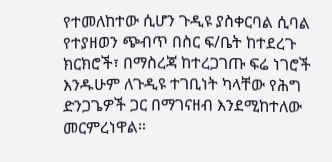የተመለከተው ሲሆን ጉዲዩ ያስቀርባል ሲባል የተያዘወን ጭብጥ በስር ፍ/ቤት ከተደረጉ ክርክሮች፣ በማስረጃ ከተረጋገጡ ፍሬ ነገሮች እንዱሁም ለጉዲዩ ተገቢነት ካላቸው የሕግ ድንጋጌዎች ጋር በማገናዘብ እንደሚከተለው መርምረነዋል።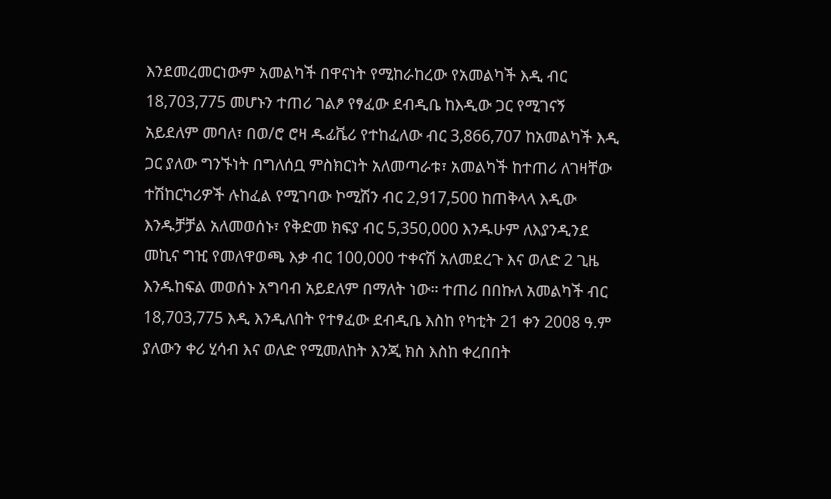እንደመረመርነውም አመልካች በዋናነት የሚከራከረው የአመልካች እዲ ብር 18,703,775 መሆኑን ተጠሪ ገልፆ የፃፈው ደብዲቤ ከእዲው ጋር የሚገናኝ አይደለም መባለ፣ በወ/ሮ ሮዛ ዱፊቬሪ የተከፈለው ብር 3,866,707 ከአመልካች እዲ ጋር ያለው ግንኙነት በግለሰቧ ምስክርነት አለመጣራቱ፣ አመልካች ከተጠሪ ለገዛቸው ተሽከርካሪዎች ሉከፈል የሚገባው ኮሚሽን ብር 2,917,500 ከጠቅላላ እዲው እንዱቻቻል አለመወሰኑ፣ የቅድመ ክፍያ ብር 5,350,000 እንዱሁም ለእያንዲንደ መኪና ግዢ የመለዋወጫ እቃ ብር 100,000 ተቀናሽ አለመደረጉ እና ወለድ 2 ጊዜ እንዱከፍል መወሰኑ አግባብ አይደለም በማለት ነው። ተጠሪ በበኩለ አመልካች ብር 18,703,775 እዲ እንዲለበት የተፃፈው ደብዲቤ እስከ የካቲት 21 ቀን 2008 ዓ.ም ያለውን ቀሪ ሂሳብ እና ወለድ የሚመለከት እንጂ ክስ እስከ ቀረበበት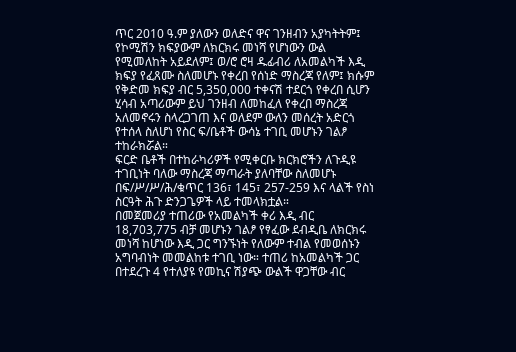ጥር 2010 ዓ.ም ያለውን ወለድና ዋና ገንዘብን አያካትትም፤ የኮሚሽን ክፍያውም ለክርክሩ መነሻ የሆነውን ውል የሚመለከት አይደለም፤ ወ/ሮ ሮዛ ዱፊብሪ ለአመልካች እዲ ክፍያ የፈጸሙ ስለመሆኑ የቀረበ የሰነድ ማስረጃ የለም፤ ክሱም የቅድመ ክፍያ ብር 5,350,000 ተቀናሽ ተደርጎ የቀረበ ሲሆን ሂሳብ አጣሪውም ይህ ገንዘብ ለመከፈለ የቀረበ ማስረጃ አለመኖሩን ስላረጋገጠ እና ወለደም ውለን መሰረት አድርጎ የተሰላ ስለሆነ የስር ፍ/ቤቶች ውሳኔ ተገቢ መሆኑን ገልፆ ተከራክሯል።
ፍርድ ቤቶች በተከራካሪዎች የሚቀርቡ ክርክሮችን ለጉዲዩ ተገቢነት ባለው ማስረጃ ማጣራት ያለባቸው ስለመሆኑ በፍ/ሥ/ሥ/ሕ/ቁጥር 136፣ 145፣ 257-259 እና ላልች የስነ ስርዓት ሕጉ ድንጋጌዎች ላይ ተመላክቷል።
በመጀመሪያ ተጠሪው የአመልካች ቀሪ እዲ ብር 18,703,775 ብቻ መሆኑን ገልፆ የፃፈው ደብዲቤ ለክርክሩ መነሻ ከሆነው እዲ ጋር ግንኙነት የለውም ተብል የመወሰኑን አግባብነት መመልከቱ ተገቢ ነው። ተጠሪ ከአመልካች ጋር በተደረጉ 4 የተለያዩ የመኪና ሽያጭ ውልች ዋጋቸው ብር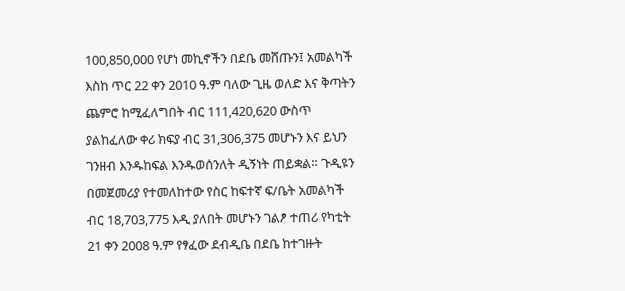100,850,000 የሆነ መኪኖችን በደቤ መሸጡን፤ አመልካች እስከ ጥር 22 ቀን 2010 ዓ.ም ባለው ጊዜ ወለድ እና ቅጣትን ጨምሮ ከሚፈለግበት ብር 111,420,620 ውስጥ ያልከፈለው ቀሪ ክፍያ ብር 31,306,375 መሆኑን እና ይህን ገንዘብ እንዱከፍል እንዱወሰንለት ዲኝነት ጠይቋል። ጉዲዩን በመጀመሪያ የተመለከተው የስር ከፍተኛ ፍ/ቤት አመልካች ብር 18,703,775 እዲ ያለበት መሆኑን ገልፆ ተጠሪ የካቲት 21 ቀን 2008 ዓ.ም የፃፈው ደብዲቤ በደቤ ከተገዙት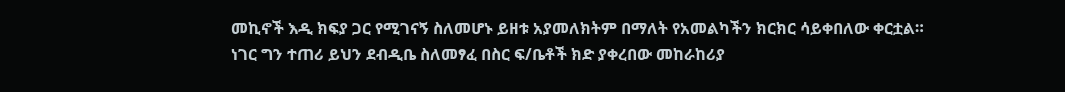መኪኖች እዲ ክፍያ ጋር የሚገናኝ ስለመሆኑ ይዘቱ አያመለክትም በማለት የአመልካችን ክርክር ሳይቀበለው ቀርቷል። ነገር ግን ተጠሪ ይህን ደብዲቤ ስለመፃፈ በስር ፍ/ቤቶች ክድ ያቀረበው መከራከሪያ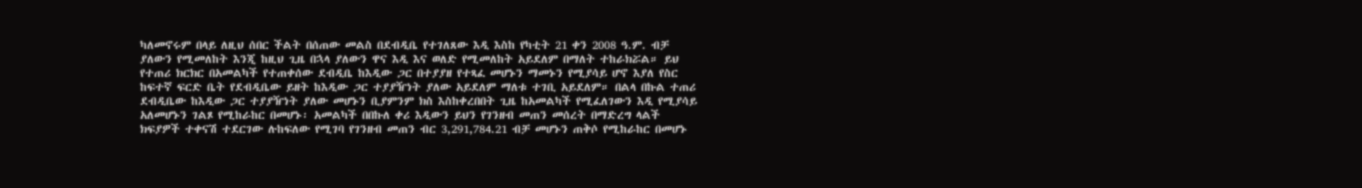ካለመኖሩም በላይ ለዚህ ሰበር ችልት በሰጠው መልስ በደብዲቤ የተገለጸው እዲ እስከ የካቲት 21 ቀን 2008 ዓ.ም. ብቻ ያለውን የሚመለከት እንጂ ከዚህ ጊዜ በኋላ ያለውን ዋና እዲ እና ወለድ የሚመለከት አይደለም በማለት ተከራክሯል። ይህ የተጠሪ ክርክር በአመልካች የተጠቀሰው ደብዲቤ ከእዲው ጋር በተያያዘ የተጻፈ መሆኑን ማመኑን የሚያሳይ ሆኖ እያለ የስር ከፍተኛ ፍርድ ቤት የደብዲቤው ይዘት ከእዲው ጋር ተያያዥነት ያለው አይደለም ማለቱ ተገቢ አይደለም። በልላ በኩል ተጠሪ ደብዲቤው ከእዲው ጋር ተያያዥነት ያለው መሆኑን ቢያምንም ክስ እስከቀረበበት ጊዜ ከአመልካች የሚፈለገውን እዲ የሚያሳይ አለመሆኑን ገልጾ የሚከራከር በመሆኑ፡ አመልካች በበኩለ ቀሪ እዲውን ይህን የገንዘብ መጠን መሰረት በማድረግ ላልች ክፍያዎች ተቀናሽ ተደርገው ሉከፍለው የሚገባ የገንዘብ መጠን ብር 3,291,784.21 ብቻ መሆኑን ጠቅሶ የሚከራከር በመሆኑ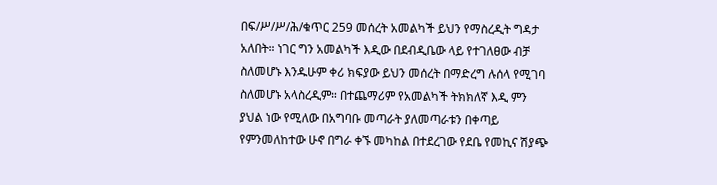በፍ/ሥ/ሥ/ሕ/ቁጥር 259 መሰረት አመልካች ይህን የማስረዲት ግዳታ አለበት። ነገር ግን አመልካች እዲው በደብዲቤው ላይ የተገለፀው ብቻ ስለመሆኑ እንዱሁም ቀሪ ክፍያው ይህን መሰረት በማድረግ ሉሰላ የሚገባ ስለመሆኑ አላስረዲም። በተጨማሪም የአመልካች ትክክለኛ እዲ ምን ያህል ነው የሚለው በአግባቡ መጣራት ያለመጣራቱን በቀጣይ የምንመለከተው ሁኖ በግራ ቀኙ መካከል በተደረገው የደቤ የመኪና ሽያጭ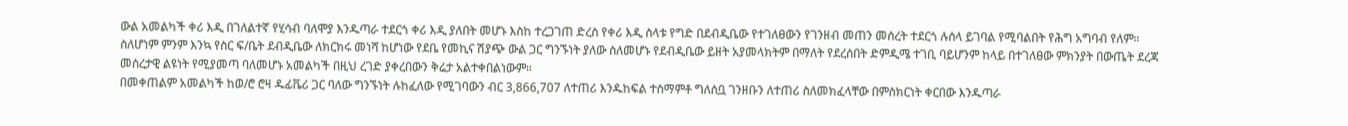ውል አመልካች ቀሪ እዲ በገለልተኛ የሂሳብ ባለሞያ እንዱጣራ ተደርጎ ቀሪ እዲ ያለበት መሆኑ እስከ ተረጋገጠ ድረስ የቀሪ እዲ ስላቱ የግድ በደብዲቤው የተገለፀውን የገንዘብ መጠን መሰረት ተደርጎ ሉሰላ ይገባል የሚባልበት የሕግ አግባብ የለም። ስለሆነም ምንም እንኳ የስር ፍ/ቤት ደብዲቤው ለክርክሩ መነሻ ከሆነው የደቤ የመኪና ሽያጭ ውል ጋር ግንኙነት ያለው ስለመሆኑ የደብዲቤው ይዘት አያመላክትም በማለት የደረሰበት ድምዲሜ ተገቢ ባይሆንም ከላይ በተገለፀው ምክንያት በውጤት ደረጃ መሰረታዊ ልዩነት የሚያመጣ ባለመሆኑ አመልካች በዚህ ረገድ ያቀረበውን ቅሬታ አልተቀበልነውም።
በመቀጠልም አመልካች ከወ/ሮ ሮዛ ዱፊቬሪ ጋር ባለው ግንኙነት ሉከፈለው የሚገባውን ብር 3,866,707 ለተጠሪ እንዱከፍል ተስማምቶ ግለሰቧ ገንዘቡን ለተጠሪ ስለመክፈላቸው በምስክርነት ቀርበው እንዱጣራ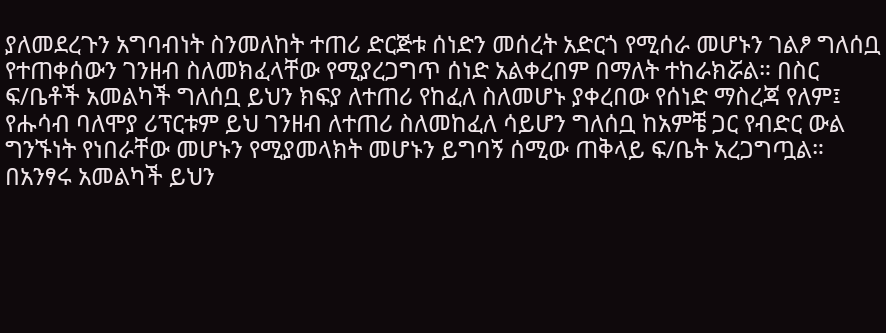ያለመደረጉን አግባብነት ስንመለከት ተጠሪ ድርጅቱ ሰነድን መሰረት አድርጎ የሚሰራ መሆኑን ገልፆ ግለሰቧ የተጠቀሰውን ገንዘብ ስለመክፈላቸው የሚያረጋግጥ ሰነድ አልቀረበም በማለት ተከራክሯል። በስር ፍ/ቤቶች አመልካች ግለሰቧ ይህን ክፍያ ለተጠሪ የከፈለ ስለመሆኑ ያቀረበው የሰነድ ማስረጃ የለም፤ የሑሳብ ባለሞያ ሪፕርቱም ይህ ገንዘብ ለተጠሪ ስለመከፈለ ሳይሆን ግለሰቧ ከአምቼ ጋር የብድር ውል ግንኙነት የነበራቸው መሆኑን የሚያመላክት መሆኑን ይግባኝ ሰሚው ጠቅላይ ፍ/ቤት አረጋግጧል። በአንፃሩ አመልካች ይህን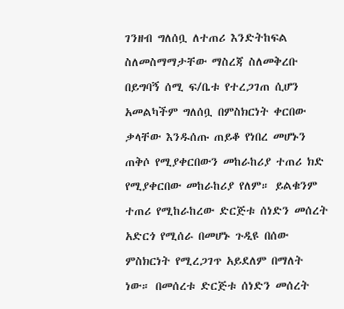ገንዘብ ግለሰቧ ለተጠሪ እንድትከፍል ስለመስማማታቸው ማስረጃ ስለመቅረቡ በይግባኝ ሰሚ ፍ/ቤቱ የተረጋገጠ ሲሆን አመልካችም ግለሰቧ በምስክርነት ቀርበው ቃላቸው እንዱሰጡ ጠይቆ የነበረ መሆኑን ጠቅሶ የሚያቀርበውን መከራከሪያ ተጠሪ ክድ የሚያቀርበው መከራከሪያ የለም። ይልቁንም ተጠሪ የሚከራከረው ድርጅቱ ሰነድን መሰረት አድርጎ የሚሰራ በመሆኑ ጉዲዩ በሰው ምስክርነት የሚረጋገጥ አይደለም በማለት ነው። በመሰረቱ ድርጅቱ ሰነድን መሰረት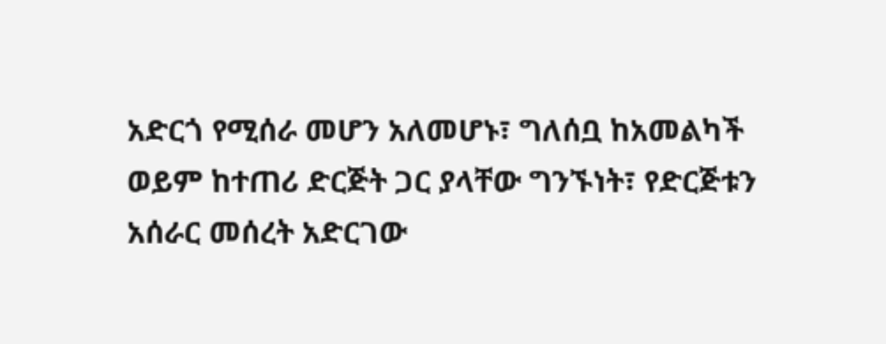አድርጎ የሚሰራ መሆን አለመሆኑ፣ ግለሰቧ ከአመልካች ወይም ከተጠሪ ድርጅት ጋር ያላቸው ግንኙነት፣ የድርጅቱን አሰራር መሰረት አድርገው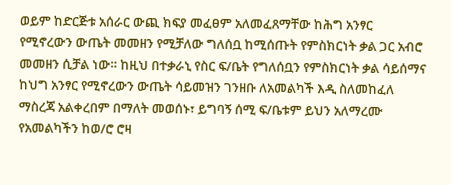ወይም ከድርጅቱ አሰራር ውጪ ክፍያ መፈፀም አለመፈጸማቸው ከሕግ አንፃር የሚኖረውን ውጤት መመዘን የሚቻለው ግለሰቧ ከሚሰጡት የምስክርነት ቃል ጋር አብሮ መመዘን ሲቻል ነው። ከዚህ በተቃራኒ የስር ፍ/ቤት የግለሰቧን የምስክርነት ቃል ሳይሰማና ከህግ አንፃር የሚኖረውን ውጤት ሳይመዝን ገንዘቡ ለአመልካች እዲ ስለመከፈለ ማስረጃ አልቀረበም በማለት መወሰኑ፣ ይግባኝ ሰሚ ፍ/ቤቱም ይህን አለማረሙ የአመልካችን ከወ/ሮ ሮዛ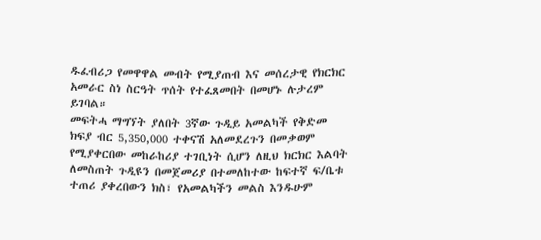ዱፈብሪጋ የመዋዋል መብት የሚያጠብ እና መሰረታዊ የክርክር አመራር ስነ ስርዓት ጥሰት የተፈጸመበት በመሆኑ ሉታረም ይገባል።
መፍትሓ ማግኘት ያለበት 3ኛው ጉዲይ አመልካች የቅድመ ክፍያ ብር 5,350,000 ተቀናሽ አለመደረጉን በመቃወም የሚያቀርበው መከራከሪያ ተገቢነት ሲሆን ለዚህ ክርክር እልባት ለመስጠት ጉዲዩን በመጀመሪያ በተመለከተው ከፍተኛ ፍ/ቤቱ ተጠሪ ያቀረበውን ክስ፣ የአመልካችን መልስ እንዱሁም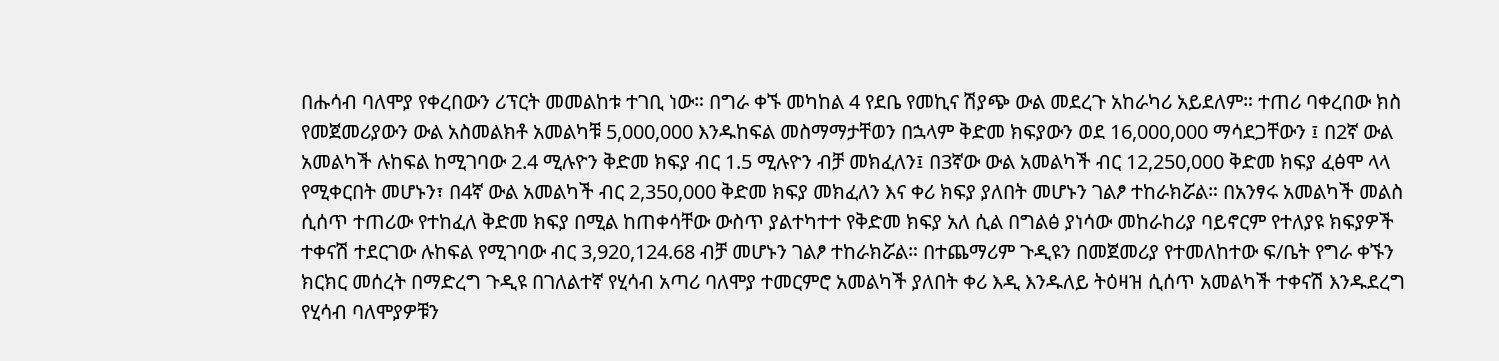በሑሳብ ባለሞያ የቀረበውን ሪፕርት መመልከቱ ተገቢ ነው። በግራ ቀኙ መካከል 4 የደቤ የመኪና ሽያጭ ውል መደረጉ አከራካሪ አይደለም። ተጠሪ ባቀረበው ክስ የመጀመሪያውን ውል አስመልክቶ አመልካቹ 5,000,000 እንዱከፍል መስማማታቸወን በኋላም ቅድመ ክፍያውን ወደ 16,000,000 ማሳደጋቸውን ፤ በ2ኛ ውል አመልካች ሉከፍል ከሚገባው 2.4 ሚሉዮን ቅድመ ክፍያ ብር 1.5 ሚሉዮን ብቻ መክፈለን፤ በ3ኛው ውል አመልካች ብር 12,250,000 ቅድመ ክፍያ ፈፅሞ ላላ የሚቀርበት መሆኑን፣ በ4ኛ ውል አመልካች ብር 2,350,000 ቅድመ ክፍያ መክፈለን እና ቀሪ ክፍያ ያለበት መሆኑን ገልፆ ተከራክሯል። በአንፃሩ አመልካች መልስ ሲሰጥ ተጠሪው የተከፈለ ቅድመ ክፍያ በሚል ከጠቀሳቸው ውስጥ ያልተካተተ የቅድመ ክፍያ አለ ሲል በግልፅ ያነሳው መከራከሪያ ባይኖርም የተለያዩ ክፍያዎች ተቀናሽ ተደርገው ሉከፍል የሚገባው ብር 3,920,124.68 ብቻ መሆኑን ገልፆ ተከራክሯል። በተጨማሪም ጉዲዩን በመጀመሪያ የተመለከተው ፍ/ቤት የግራ ቀኙን ክርክር መሰረት በማድረግ ጉዲዩ በገለልተኛ የሂሳብ አጣሪ ባለሞያ ተመርምሮ አመልካች ያለበት ቀሪ እዲ እንዱለይ ትዕዛዝ ሲሰጥ አመልካች ተቀናሽ እንዱደረግ የሂሳብ ባለሞያዎቹን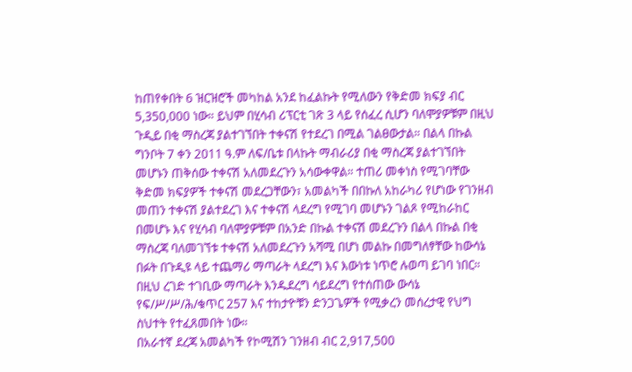ከጠየቀበት 6 ዝርዝሮች መካከል አንደ ከፈልኩት የሚለውን የቅድመ ክፍያ ብር 5,350,000 ነው። ይህም በሂሳብ ሪፕርቲ ገጽ 3 ላይ የሰፈረ ሲሆን ባለሞያዎቹም በዚህ ጉዲይ በቂ ማስረጃ ያልተገኘበት ተቀናሽ የተደረገ በሚል ገልፀውታል። በልላ በኩል ግንቦት 7 ቀን 2011 ዓ.ም ለፍ/ቤቱ በላኩት ማብራሪያ በቂ ማስረጃ ያልተገኘበት መሆኑን ጠቅሰው ተቀናሽ አለመደረጉን አሳውቀዋል። ተጠሪ መቀነስ የሚገባቸው ቅድመ ክፍያዎች ተቀናሽ መደረጋቸውን፣ አመልካች በበኩለ አከራካሪ የሆነው የገንዘብ መጠን ተቀናሽ ያልተደረገ እና ተቀናሽ ላደረግ የሚገባ መሆኑን ገልጾ የሚከራከር በመሆኑ እና የሂሳብ ባለሞያዎቹም በአንድ በኩል ተቀናሽ መደረጉን በልላ በኩል በቂ ማስረጃ ባለመገኘቱ ተቀናሽ አለመደረጉን አሻሚ በሆነ መልኩ በመግለፃቸው ከውሳኔ በፉት በጉዲዩ ላይ ተጨማሪ ማጣራት ላደረግ እና እውነቱ ነጥሮ ሉወጣ ይገባ ነበር። በዚህ ረገድ ተገቢው ማጣራት እንዱደረግ ሳይደረግ የተሰጠው ውሳኔ የፍ/ሥ/ሥ/ሕ/ቁጥር 257 እና ተከታዮቹን ድንጋጌዎች የሚቃረን መሰረታዊ የህግ ስህተት የተፈጸመበት ነው።
በአራተኛ ደረጃ አመልካች የኮሚሽን ገንዘብ ብር 2,917,500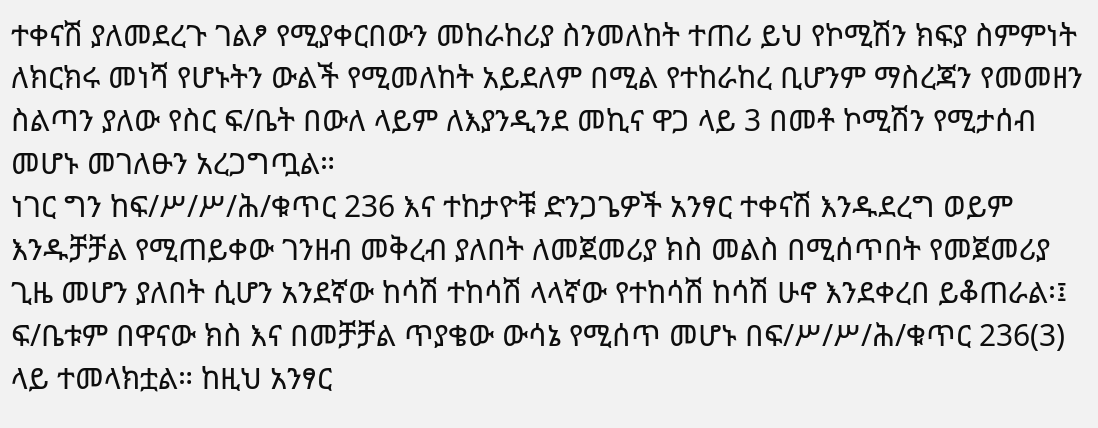ተቀናሽ ያለመደረጉ ገልፆ የሚያቀርበውን መከራከሪያ ስንመለከት ተጠሪ ይህ የኮሚሽን ክፍያ ስምምነት ለክርክሩ መነሻ የሆኑትን ውልች የሚመለከት አይደለም በሚል የተከራከረ ቢሆንም ማስረጃን የመመዘን ስልጣን ያለው የስር ፍ/ቤት በውለ ላይም ለእያንዲንደ መኪና ዋጋ ላይ 3 በመቶ ኮሚሽን የሚታሰብ መሆኑ መገለፁን አረጋግጧል።
ነገር ግን ከፍ/ሥ/ሥ/ሕ/ቁጥር 236 እና ተከታዮቹ ድንጋጌዎች አንፃር ተቀናሽ እንዱደረግ ወይም እንዱቻቻል የሚጠይቀው ገንዘብ መቅረብ ያለበት ለመጀመሪያ ክስ መልስ በሚሰጥበት የመጀመሪያ ጊዜ መሆን ያለበት ሲሆን አንደኛው ከሳሽ ተከሳሽ ላላኛው የተከሳሽ ከሳሽ ሁኖ እንደቀረበ ይቆጠራል፡፤
ፍ/ቤቱም በዋናው ክስ እና በመቻቻል ጥያቄው ውሳኔ የሚሰጥ መሆኑ በፍ/ሥ/ሥ/ሕ/ቁጥር 236(3) ላይ ተመላክቷል። ከዚህ አንፃር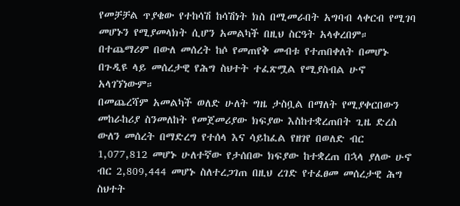የመቻቻል ጥያቄው የተከሳሽ ከሳሽነት ክስ በሚመራበት አግባብ ላቀርብ የሚገባ መሆኑን የሚያመላክት ሲሆን አመልካች በዚህ ስርዓት አላቀረበም። በተጨማሪም በውለ መሰረት ከሶ የመጠየቅ መብቱ የተጠበቀለት በመሆኑ በጉዲዩ ላይ መሰረታዊ የሕግ ስህተት ተፈጽሟል የሚያስብል ሁኖ አላገኘነውም።
በመጨረሻም አመልካች ወለድ ሁለት ግዜ ታስቧል በማለት የሚያቀርበውን መከራከሪያ ስንመለከት የመጀመሪያው ክፍያው እስከተቋረጠበት ጊዜ ድረስ ውለን መሰረት በማድረግ የተሰላ እና ሳይከፈል የዘገየ በወለድ ብር 1,077,812 መሆኑ ሁለተኛው የታሰበው ክፍያው ከተቋረጠ በኋላ ያለው ሁኖ ብር 2,809,444 መሆኑ ስለተረጋገጠ በዚህ ረገድ የተፈፀመ መሰረታዊ ሕግ ስህተት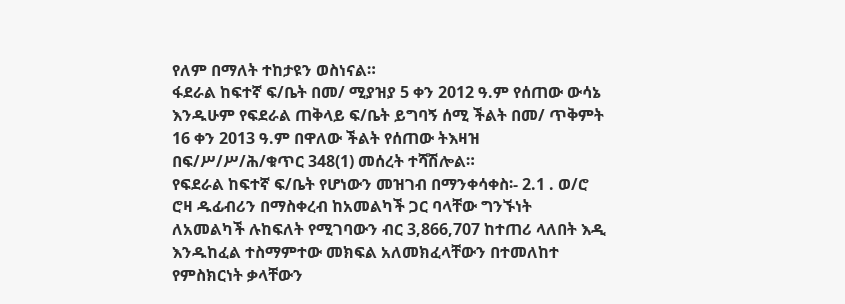የለም በማለት ተከታዩን ወስነናል።
ፋደራል ከፍተኛ ፍ/ቤት በመ/ ሚያዝያ 5 ቀን 2012 ዓ.ም የሰጠው ውሳኔ እንዱሁም የፍደራል ጠቅላይ ፍ/ቤት ይግባኝ ሰሚ ችልት በመ/ ጥቅምት 16 ቀን 2013 ዓ.ም በዋለው ችልት የሰጠው ትእዛዝ በፍ/ሥ/ሥ/ሕ/ቁጥር 348(1) መሰረት ተሻሽሎል።
የፍደራል ከፍተኛ ፍ/ቤት የሆነውን መዝገብ በማንቀሳቀስ፡- 2.1 . ወ/ሮ ሮዛ ዱፊብሪን በማስቀረብ ከአመልካች ጋር ባላቸው ግንኙነት ለአመልካች ሉከፍለት የሚገባውን ብር 3,866,707 ከተጠሪ ላለበት እዲ እንዱከፈል ተስማምተው መክፍል አለመክፈላቸውን በተመለከተ የምስክርነት ቃላቸውን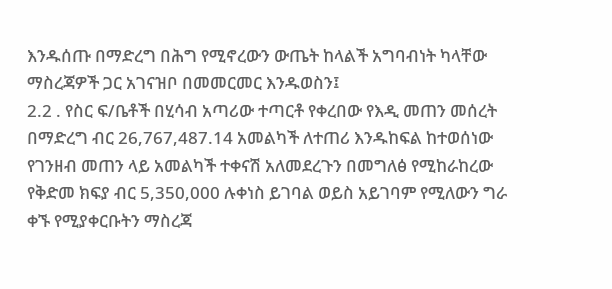እንዱሰጡ በማድረግ በሕግ የሚኖረውን ውጤት ከላልች አግባብነት ካላቸው ማስረጃዎች ጋር አገናዝቦ በመመርመር እንዱወስን፤
2.2 . የስር ፍ/ቤቶች በሂሳብ አጣሪው ተጣርቶ የቀረበው የእዲ መጠን መሰረት በማድረግ ብር 26,767,487.14 አመልካች ለተጠሪ እንዱከፍል ከተወሰነው የገንዘብ መጠን ላይ አመልካች ተቀናሽ አለመደረጉን በመግለፅ የሚከራከረው የቅድመ ክፍያ ብር 5,350,000 ሉቀነስ ይገባል ወይስ አይገባም የሚለውን ግራ ቀኙ የሚያቀርቡትን ማስረጃ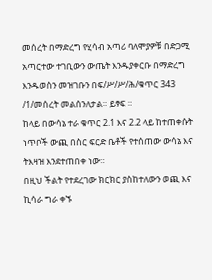መሰረት በማድረግ የሂሳብ አጣሪ ባለሞያዎቹ በድጋሚ አጣርተው ተገቢውን ውጤት እንዱያቀርቡ በማድረግ እንዱወስን መዝገቡን በፍ/ሥ/ሥ/ሕ/ቁጥር 343 /1/መሰረት መልሰንለታል። ይፃፍ ።
ከላይ በውሳኔ ተራ ቁጥር 2.1 እና 2.2 ላይ ከተጠቀሱት ነጥቦች ውጪ በስር ፍርድ ቤቶች የተሰጠው ውሳኔ እና ትእዛዝ እንደተጠበቀ ነው።
በዚህ ችልት የተደረገው ክርክር ያስከተለውን ወጪ እና ኪሳራ ግራ ቀኙ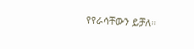የየራሳቸውን ይቻለ።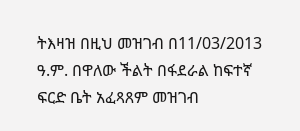ትእዛዝ በዚህ መዝገብ በ11/03/2013 ዓ.ም. በዋለው ችልት በፋደራል ከፍተኛ ፍርድ ቤት አፈጻጸም መዝገብ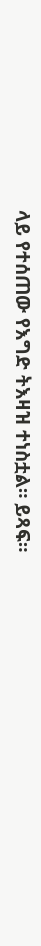ላይ የተሰጠው የእግድ ትእዛዝ ተነስቷል። ይጻፍ።